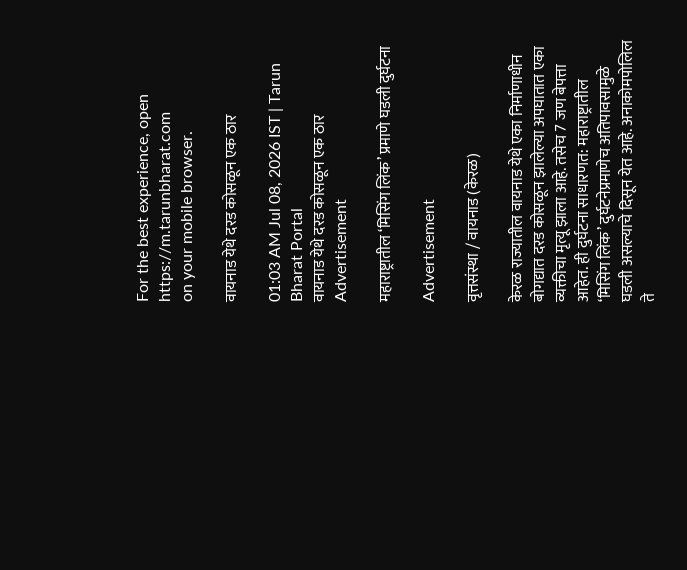For the best experience, open
https://m.tarunbharat.com
on your mobile browser.

वायनाड येथे दरड कोसळून एक ठार

01:03 AM Jul 08, 2026 IST | Tarun Bharat Portal
वायनाड येथे दरड कोसळून एक ठार
Advertisement

महाराष्ट्रातील ‘मिसिंग लिंक’ प्रमाणे घडली दुर्घटना

Advertisement

वृत्तसंस्था / वायनाड (केरळ)

केरळ राज्यातील वायनाड येथे एका निर्माणाधीन बोगद्यात दरड कोसळून झालेल्या अपघातात एका व्यक्तीचा मृत्यू झाला आहे. तसेच 7 जण बेपत्ता आहेत. ही दुर्घटना साधारणत: महाराष्ट्रातील ‘मिसिंग लिंक’ दुर्घटनेप्रमाणेच अतिपावसामुळे घडली असल्याचे दिसून येत आहे. अनाकोमपोलिल ते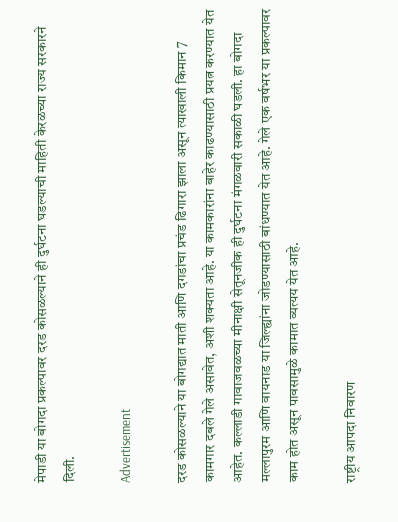मेपाडी या बोगदा प्रकल्पावर दरड कोसळल्याने ही दुर्घटना घडल्याची माहिती केरळच्या राज्य सरकारने दिली.

Advertisement

दरड कोसळल्याने या बोगद्यात माती आणि दगडांचा प्रचंड ढिगारा झाला असून त्याखाली किमान 7 कामगार दबले गेले असावेत, अशी शक्यता आहे. या कामकारांना बाहेर काढण्यासाठी प्रयत्न करण्यात येत आहेत. कल्लाडी गावाजवळच्या मीनाक्षी सेतूनजीक ही दुर्घटना मंगळवारी सकाळी घडली. हा बोगदा मल्लापुरम आणि वायनाड या जिल्ह्यांना जोडण्यासाठी बांधण्यात येत आहे. गेले एक वर्षभर या प्रकल्पावर काम होत असून पावसामुळे कामात व्यत्यय येत आहे.

राष्ट्रीय आपदा निवारण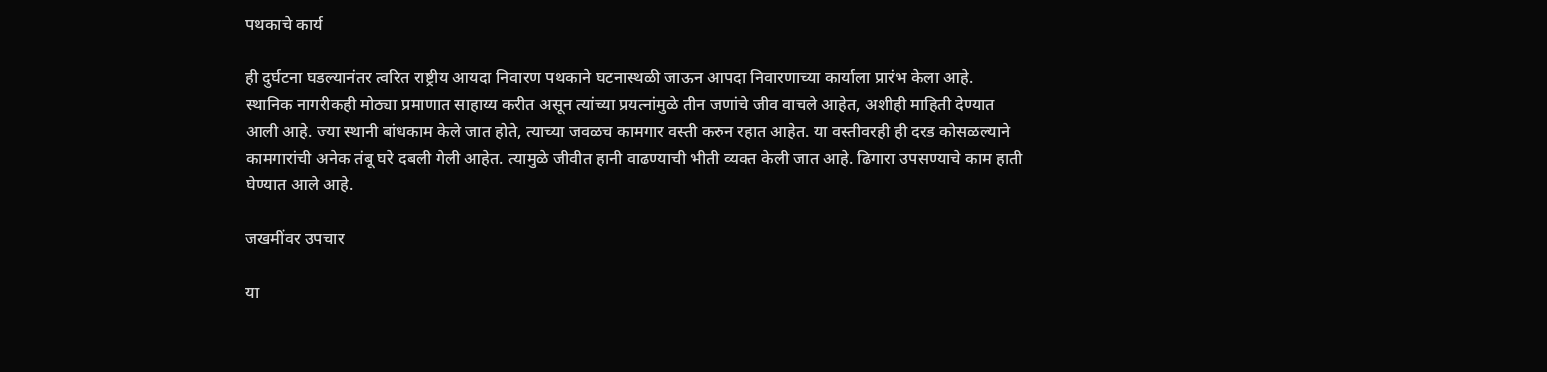पथकाचे कार्य

ही दुर्घटना घडल्यानंतर त्वरित राष्ट्रीय आयदा निवारण पथकाने घटनास्थळी जाऊन आपदा निवारणाच्या कार्याला प्रारंभ केला आहे. स्थानिक नागरीकही मोठ्या प्रमाणात साहाय्य करीत असून त्यांच्या प्रयत्नांमुळे तीन जणांचे जीव वाचले आहेत, अशीही माहिती देण्यात आली आहे. ज्या स्थानी बांधकाम केले जात होते, त्याच्या जवळच कामगार वस्ती करुन रहात आहेत. या वस्तीवरही ही दरड कोसळल्याने कामगारांची अनेक तंबू घरे दबली गेली आहेत. त्यामुळे जीवीत हानी वाढण्याची भीती व्यक्त केली जात आहे. ढिगारा उपसण्याचे काम हाती घेण्यात आले आहे.

जखमींवर उपचार

या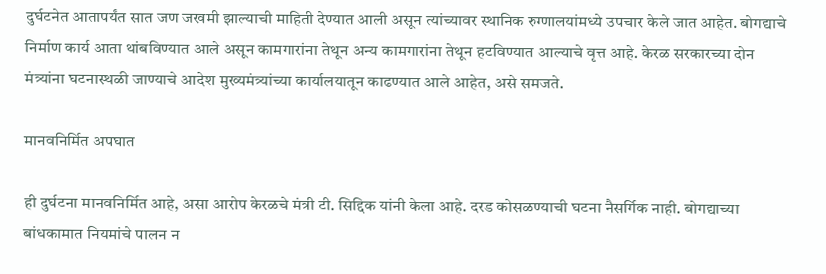दुर्घटनेत आतापर्यंत सात जण जखमी झाल्याची माहिती देण्यात आली असून त्यांच्यावर स्थानिक रुग्णालयांमध्ये उपचार केले जात आहेत. बोगद्याचे निर्माण कार्य आता थांबविण्यात आले असून कामगारांना तेथून अन्य कामगारांना तेथून हटविण्यात आल्याचे वृत्त आहे. केरळ सरकारच्या दोन मंत्र्यांना घटनास्थळी जाण्याचे आदेश मुख्यमंत्र्यांच्या कार्यालयातून काढण्यात आले आहेत, असे समजते.

मानवनिर्मित अपघात

ही दुर्घटना मानवनिर्मित आहे, असा आरोप केरळचे मंत्री टी. सिद्दिक यांनी केला आहे. दरड कोसळण्याची घटना नैसर्गिक नाही. बोगद्याच्या बांधकामात नियमांचे पालन न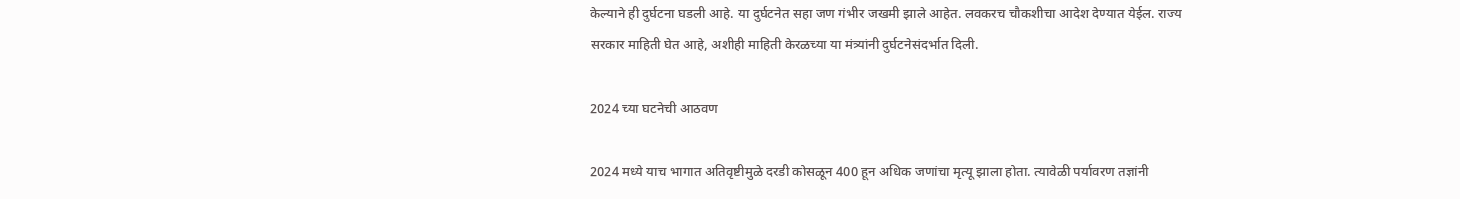केल्याने ही दुर्घटना घडली आहे. या दुर्घटनेत सहा जण गंभीर जखमी झाले आहेत. लवकरच चौकशीचा आदेश देण्यात येईल. राज्य सरकार माहिती घेत आहे, अशीही माहिती केरळच्या या मंत्र्यांनी दुर्घटनेसंदर्भात दिली.

2024 च्या घटनेची आठवण

2024 मध्ये याच भागात अतिवृष्टीमुळे दरडी कोसळून 400 हून अधिक जणांचा मृत्यू झाला होता. त्यावेळी पर्यावरण तज्ञांनी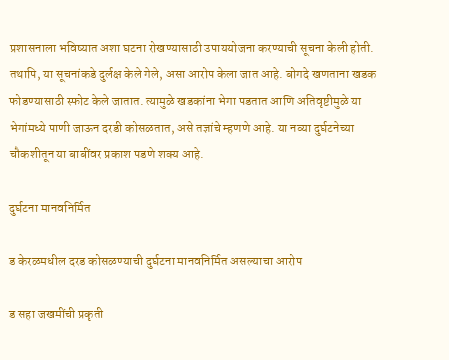प्रशासनाला भविष्यात अशा घटना रोखण्यासाठी उपाययोजना करण्याची सूचना केली होती. तथापि, या सूचनांकडे दुर्लक्ष केले गेले, असा आरोप केला जात आहे. बोगदे खणताना खडक फोडण्यासाठी स्फोट केले जातात. त्यामुळे खडकांना भेगा पडतात आणि अतिवृष्टीमुळे या भेगांमध्ये पाणी जाऊन दरडी कोसळतात, असे तज्ञांचे म्हणणे आहे. या नव्या दुर्घटनेच्या चौकशीतून या बाबींवर प्रकाश पडणे शक्य आहे.

दुर्घटना मानवनिर्मित

ड केरळमधील दरड कोसळण्याची दुर्घटना मानवनिर्मित असल्याचा आरोप

ड सहा जखमींची प्रकृती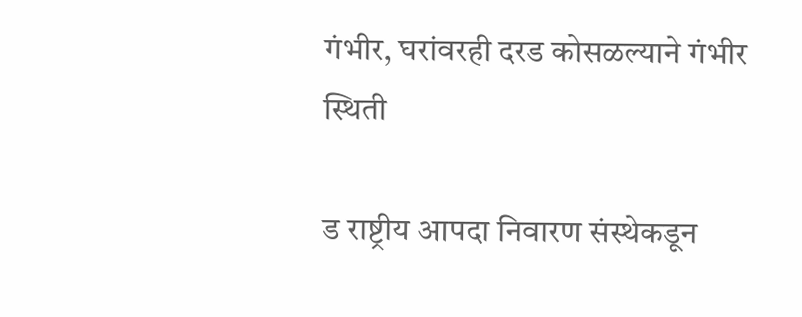गंभीर, घरांवरही दरड कोसळल्याने गंभीर स्थिती

ड राष्ट्रीय आपदा निवारण संस्थेकडून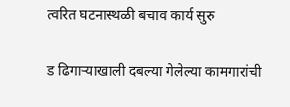त्वरित घटनास्थळी बचाव कार्य सुरु

ड ढिगाऱ्याखाली दबल्या गेलेल्या कामगारांची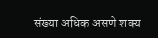संख्या अधिक असणे शक्य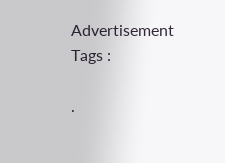Advertisement
Tags :

.